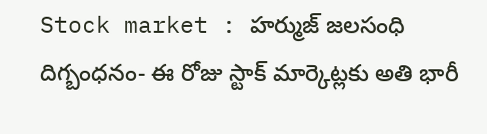Stock market : హర్ముజ్ జలసంధి దిగ్బంధనం- ఈ రోజు స్టాక్ మార్కెట్లకు అతి భారీ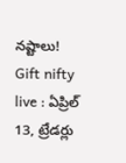నష్టాలు!
Gift nifty live : ఏప్రిల్ 13, ట్రేడర్లు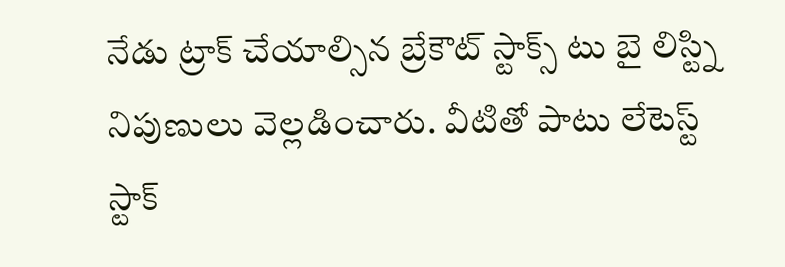నేడు ట్రాక్ చేయాల్సిన బ్రేకౌట్ స్టాక్స్ టు బై లిస్ట్ని నిపుణులు వెల్లడించారు. వీటితో పాటు లేటెస్ట్ స్టాక్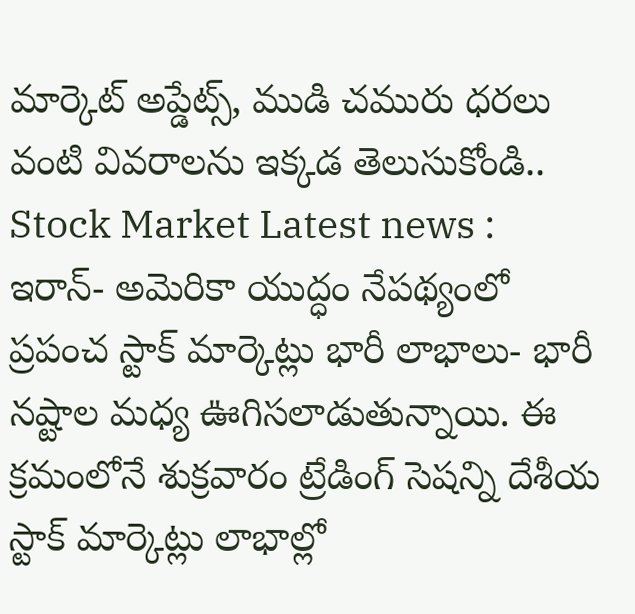మార్కెట్ అప్డేట్స్, ముడి చమురు ధరలు వంటి వివరాలను ఇక్కడ తెలుసుకోండి..
Stock Market Latest news : ఇరాన్- అమెరికా యుద్ధం నేపథ్యంలో ప్రపంచ స్టాక్ మార్కెట్లు భారీ లాభాలు- భారీ నష్టాల మధ్య ఊగిసలాడుతున్నాయి. ఈ క్రమంలోనే శుక్రవారం ట్రేడింగ్ సెషన్ని దేశీయ స్టాక్ మార్కెట్లు లాభాల్లో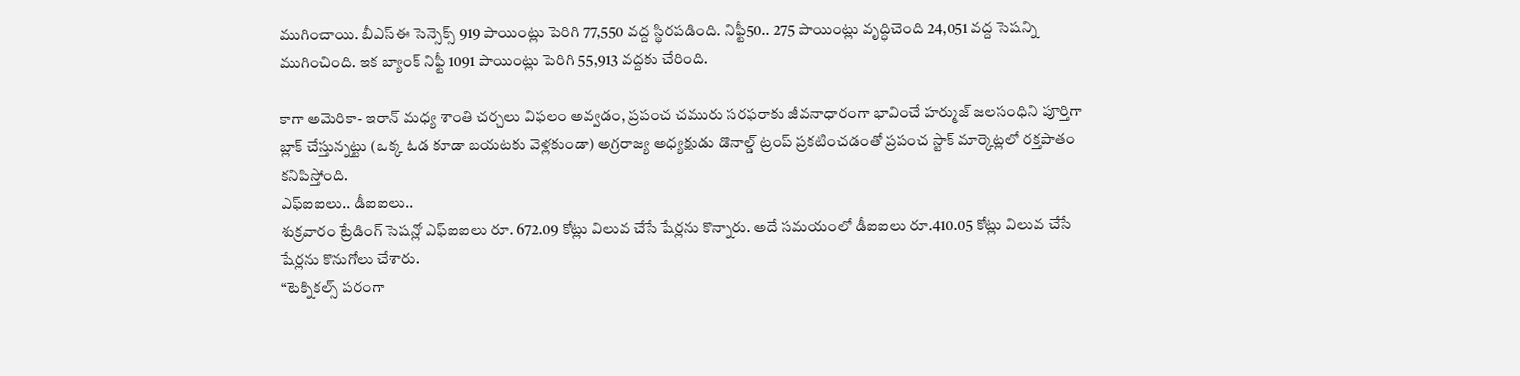ముగించాయి. బీఎస్ఈ సెన్సెక్స్ 919 పాయింట్లు పెరిగి 77,550 వద్ద స్థిరపడింది. నిఫ్టీ50.. 275 పాయింట్లు వృద్ధిచెంది 24,051 వద్ద సెషన్ని ముగించింది. ఇక బ్యాంక్ నిఫ్టీ 1091 పాయింట్లు పెరిగి 55,913 వద్దకు చేరింది.

కాగా అమెరికా- ఇరాన్ మధ్య శాంతి చర్చలు విఫలం అవ్వడం, ప్రపంచ చమురు సరఫరాకు జీవనాధారంగా భావించే హర్ముజ్ జలసంధిని పూర్తిగా బ్లాక్ చేస్తున్నట్టు (ఒక్క ఓడ కూడా బయటకు వెళ్లకుండా) అగ్రరాజ్య అధ్యక్షుడు డొనాల్డ్ ట్రంప్ ప్రకటించడంతో ప్రపంచ స్టాక్ మార్కెట్లలో రక్తపాతం కనిపిస్తోంది.
ఎఫ్ఐఐలు.. డీఐఐలు..
శుక్రవారం ట్రేడింగ్ సెషన్లో ఎఫ్ఐఐలు రూ. 672.09 కోట్లు విలువ చేసే షేర్లను కొన్నారు. అదే సమయంలో డీఐఐలు రూ.410.05 కోట్లు విలువ చేసే షేర్లను కొనుగోలు చేశారు.
“టెక్నికల్స్ పరంగా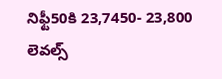నిఫ్టీ50కి 23,7450- 23,800 లెవల్స్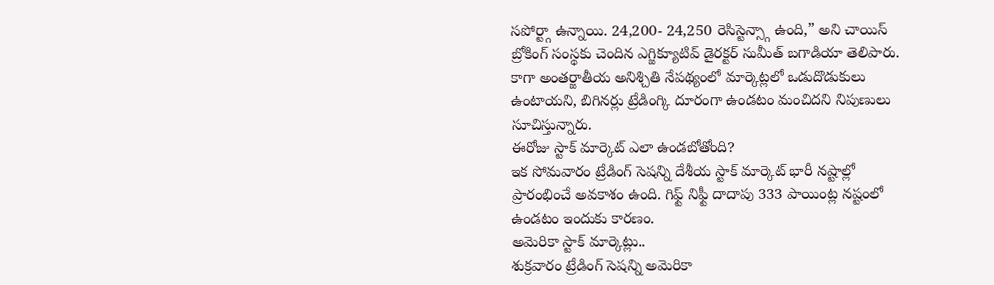సపోర్ట్గా ఉన్నాయి. 24,200- 24,250 రెసిస్టెన్స్గా ఉంది,” అని చాయిస్ బ్రోకింగ్ సంస్థకు చెందిన ఎగ్జిక్యూటివ్ డైరక్టర్ సుమీత్ బగాడియా తెలిపారు.
కాగా అంతర్జాతీయ అనిశ్చితి నేపథ్యంలో మార్కెట్లలో ఒడుదొడుకులు ఉంటాయని, బిగినర్లు ట్రేడింగ్కి దూరంగా ఉండటం మంచిదని నిపుణులు సూచిస్తున్నారు.
ఈరోజు స్టాక్ మార్కెట్ ఎలా ఉండబోతోంది?
ఇక సోమవారం ట్రేడింగ్ సెషన్ని దేశీయ స్టాక్ మార్కెట్ భారీ నష్టాల్లో ప్రారంభించే అవకాశం ఉంది. గిఫ్ట్ నిఫ్టీ దాదాపు 333 పాయింట్ల నష్టంలో ఉండటం ఇందుకు కారణం.
అమెరికా స్టాక్ మార్కెట్లు..
శుక్రవారం ట్రేడింగ్ సెషన్ని అమెరికా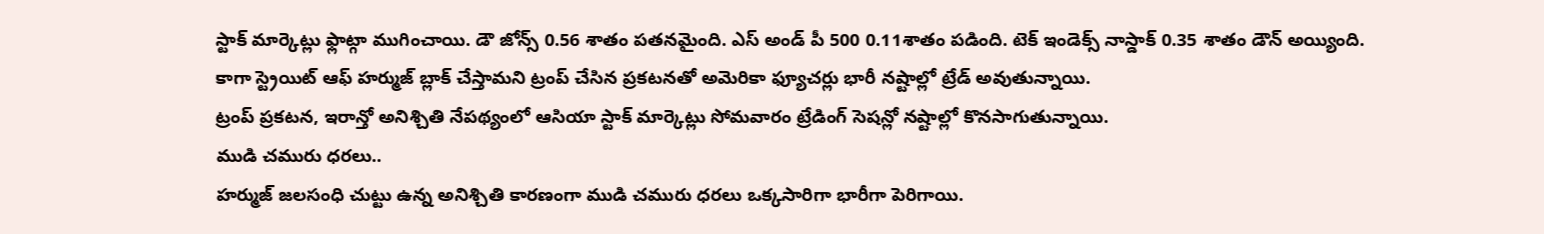స్టాక్ మార్కెట్లు ఫ్లాట్గా ముగించాయి. డౌ జోన్స్ 0.56 శాతం పతనమైంది. ఎస్ అండ్ పీ 500 0.11శాతం పడింది. టెక్ ఇండెక్స్ నాస్డాక్ 0.35 శాతం డౌన్ అయ్యింది.
కాగా స్ట్రెయిట్ ఆఫ్ హర్ముజ్ బ్లాక్ చేస్తామని ట్రంప్ చేసిన ప్రకటనతో అమెరికా ఫ్యూచర్లు భారీ నష్టాల్లో ట్రేడ్ అవుతున్నాయి.
ట్రంప్ ప్రకటన, ఇరాన్తో అనిశ్చితి నేపథ్యంలో ఆసియా స్టాక్ మార్కెట్లు సోమవారం ట్రేడింగ్ సెషన్లో నష్టాల్లో కొనసాగుతున్నాయి.
ముడి చమురు ధరలు..
హర్ముజ్ జలసంధి చుట్టు ఉన్న అనిశ్చితి కారణంగా ముడి చమురు ధరలు ఒక్కసారిగా భారీగా పెరిగాయి.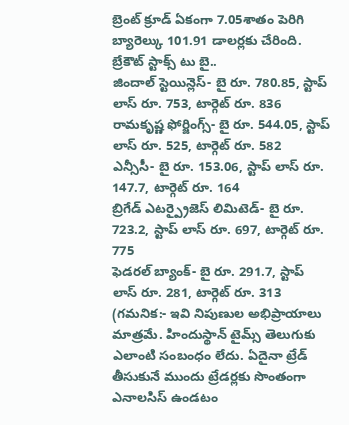బ్రెంట్ క్రూడ్ ఏకంగా 7.05శాతం పెరిగి బ్యారెల్కు 101.91 డాలర్లకు చేరింది.
బ్రేకౌట్ స్టాక్స్ టు బై..
జిందాల్ స్టెయిన్లెస్- బై రూ. 780.85, స్టాప్ లాస్ రూ. 753, టార్గెట్ రూ. 836
రామకృష్ణ ఫోర్జింగ్స్- బై రూ. 544.05, స్టాప్ లాస్ రూ. 525, టార్గెట్ రూ. 582
ఎన్సీసీ- బై రూ. 153.06, స్టాప్ లాస్ రూ. 147.7, టార్గెట్ రూ. 164
బ్రిగేడ్ ఎటర్ప్రైజెస్ లిమిటెడ్- బై రూ. 723.2, స్టాప్ లాస్ రూ. 697, టార్గెట్ రూ. 775
ఫెడరల్ బ్యాంక్- బై రూ. 291.7, స్టాప్ లాస్ రూ. 281, టార్గెట్ రూ. 313
(గమనిక:- ఇవి నిపుణుల అభిప్రాయాలు మాత్రమే. హిందుస్థాన్ టైమ్స్ తెలుగుకు ఎలాంటి సంబంధం లేదు. ఏదైనా ట్రేడ్ తీసుకునే ముందు ట్రేడర్లకు సొంతంగా ఎనాలసిస్ ఉండటం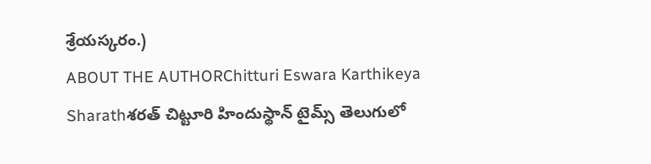శ్రేయస్కరం.)
ABOUT THE AUTHORChitturi Eswara Karthikeya Sharathశరత్ చిట్టూరి హిందుస్థాన్ టైమ్స్ తెలుగులో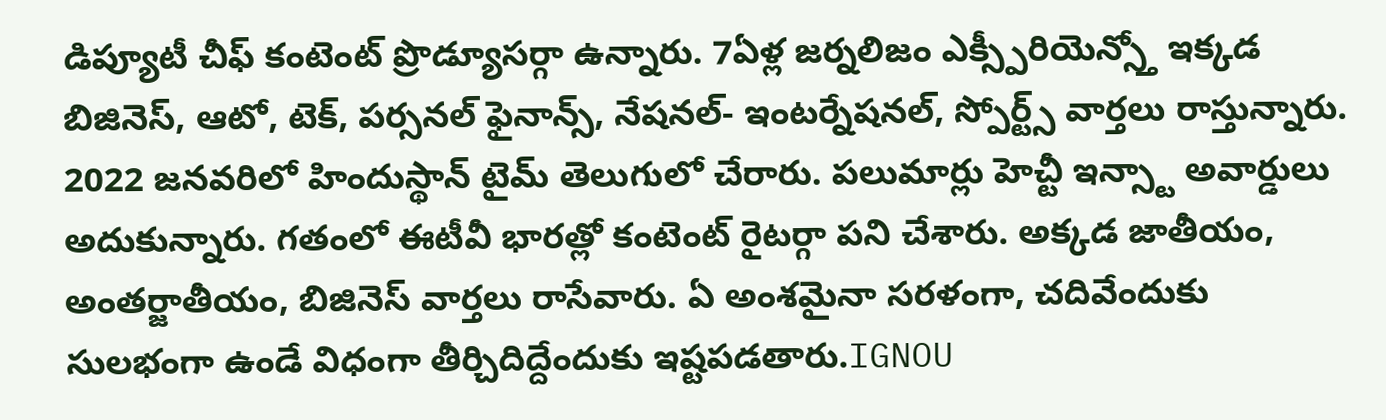డిప్యూటీ చీఫ్ కంటెంట్ ప్రొడ్యూసర్గా ఉన్నారు. 7ఏళ్ల జర్నలిజం ఎక్స్పీరియెన్స్తో ఇక్కడ బిజినెస్, ఆటో, టెక్, పర్సనల్ ఫైనాన్స్, నేషనల్- ఇంటర్నేషనల్, స్పోర్ట్స్ వార్తలు రాస్తున్నారు. 2022 జనవరిలో హిందుస్థాన్ టైమ్ తెలుగులో చేరారు. పలుమార్లు హెచ్టీ ఇన్స్టా అవార్డులు అదుకున్నారు. గతంలో ఈటీవీ భారత్లో కంటెంట్ రైటర్గా పని చేశారు. అక్కడ జాతీయం, అంతర్జాతీయం, బిజినెస్ వార్తలు రాసేవారు. ఏ అంశమైనా సరళంగా, చదివేందుకు సులభంగా ఉండే విధంగా తీర్చిదిద్దేందుకు ఇష్టపడతారు.IGNOU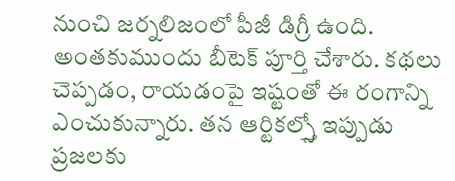నుంచి జర్నలిజంలో పీజీ డిగ్రీ ఉంది. అంతకుముందు బీటెక్ పూర్తి చేశారు. కథలు చెప్పడం, రాయడంపై ఇష్టంతో ఈ రంగాన్ని ఎంచుకున్నారు. తన ఆర్టికల్స్తో ఇప్పుడు ప్రజలకు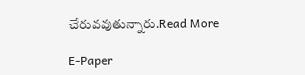చేరువవుతున్నారు.Read More

E-Paper